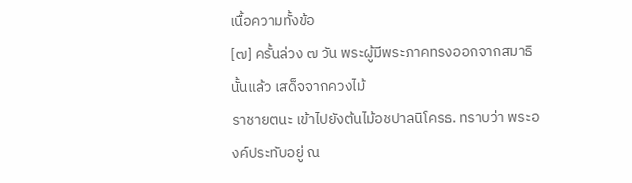เนื้อความทั้งข้อ
[๗] ครั้นล่วง ๗ วัน พระผู้มีพระภาคทรงออกจากสมาธินั้นแล้ว เสด็จจากควงไม้
ราชายตนะ เข้าไปยังต้นไม้อชปาลนิโครธ. ทราบว่า พระองค์ประทับอยู่ ณ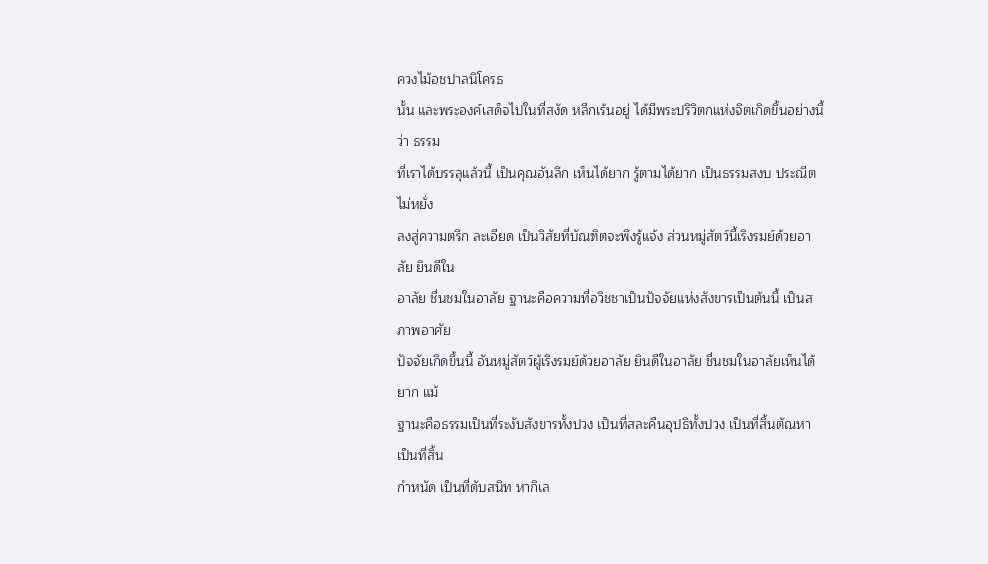ควงไม้อชปาลนิโครธ
นั้น และพระองค์เสด็จไปในที่สงัด หลีกเร้นอยู่ ได้มีพระปริวิตกแห่งจิตเกิดขึ้นอย่างนี้ว่า ธรรม
ที่เราได้บรรลุแล้วนี้ เป็นคุณอันลึก เห็นได้ยาก รู้ตามได้ยาก เป็นธรรมสงบ ประณีต ไม่หยั่ง
ลงสู่ความตรึก ละเอียด เป็นวิสัยที่บัณฑิตจะพึงรู้แจ้ง ส่วนหมู่สัตว์นี้เริงรมย์ด้วยอาลัย ยินดีใน
อาลัย ชื่นชมในอาลัย ฐานะคือความที่อวิชชาเป็นปัจจัยแห่งสังขารเป็นต้นนี้ เป็นสภาพอาศัย
ปัจจัยเกิดขึ้นนี้ อันหมู่สัตว์ผู้เริงรมย์ด้วยอาลัย ยินดีในอาลัย ชื่นชมในอาลัยเห็นได้ยาก แม้
ฐานะคือธรรมเป็นที่ระงับสังขารทั้งปวง เป็นที่สละคืนอุปธิทั้งปวง เป็นที่สิ้นตัณหา เป็นที่สิ้น
กำหนัด เป็นที่ดับสนิท หากิเล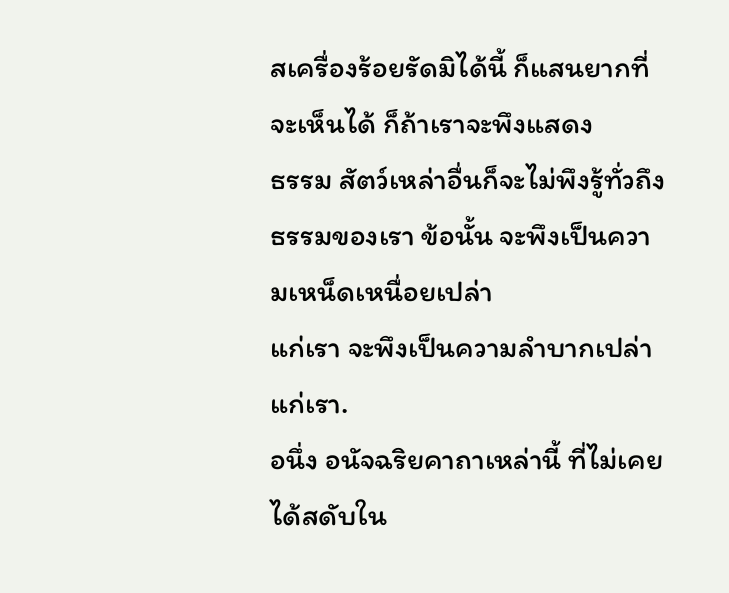สเครื่องร้อยรัดมิได้นี้ ก็แสนยากที่จะเห็นได้ ก็ถ้าเราจะพึงแสดง
ธรรม สัตว์เหล่าอื่นก็จะไม่พึงรู้ทั่วถึงธรรมของเรา ข้อนั้น จะพึงเป็นความเหน็ดเหนื่อยเปล่า
แก่เรา จะพึงเป็นความลำบากเปล่าแก่เรา.
อนึ่ง อนัจฉริยคาถาเหล่านี้ ที่ไม่เคยได้สดับใน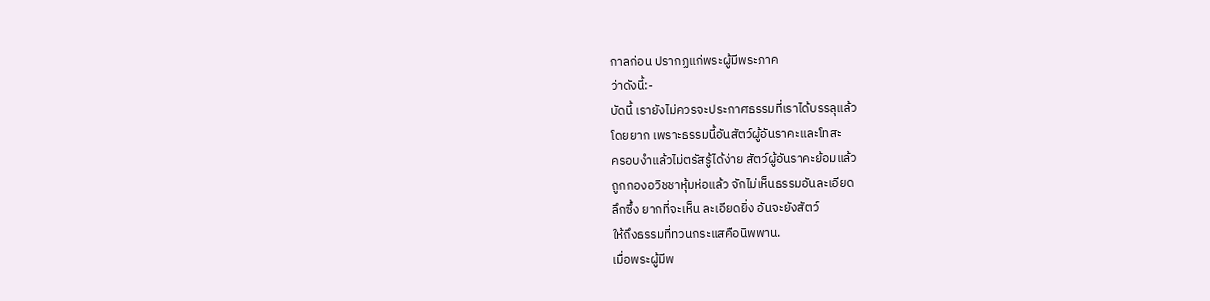กาลก่อน ปรากฏแก่พระผู้มีพระภาค
ว่าดังนี้:-
บัดนี้ เรายังไม่ควรจะประกาศธรรมที่เราได้บรรลุแล้ว
โดยยาก เพราะธรรมนี้อันสัตว์ผู้อันราคะและโทสะ
ครอบงำแล้วไม่ตรัสรู้ได้ง่าย สัตว์ผู้อันราคะย้อมแล้ว
ถูกกองอวิชชาหุ้มห่อแล้ว จักไม่เห็นธรรมอันละเอียด
ลึกซึ้ง ยากที่จะเห็น ละเอียดยิ่ง อันจะยังสัตว์
ให้ถึงธรรมที่ทวนกระแสคือนิพพาน.
เมื่อพระผู้มีพ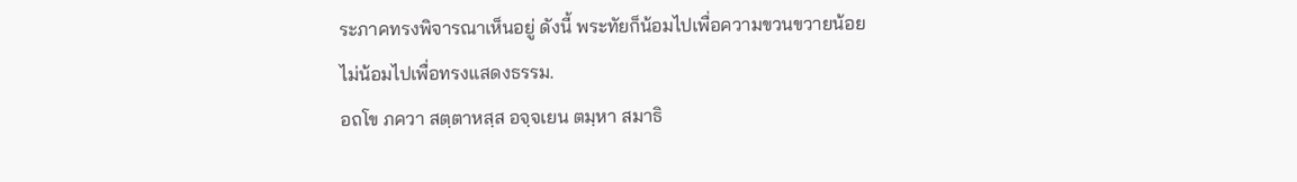ระภาคทรงพิจารณาเห็นอยู่ ดังนี้ พระทัยก็น้อมไปเพื่อความขวนขวายน้อย
ไม่น้อมไปเพื่อทรงแสดงธรรม.
อถโข ภควา สตฺตาหสฺส อจฺจเยน ตมฺหา สมาธิ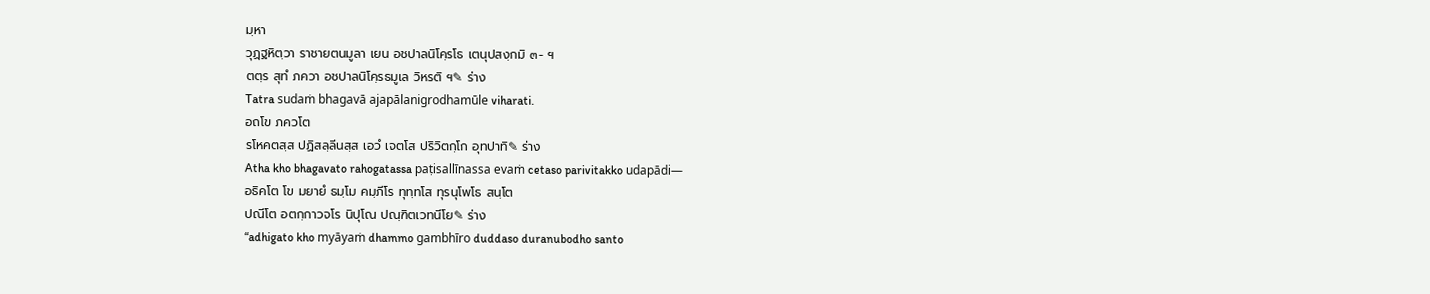มฺหา
วุฏฺฐหิตฺวา ราชายตนมูลา เยน อชปาลนิโคฺรโธ เตนุปสงฺกมิ ๓- ฯ
ตตฺร สุทํ ภควา อชปาลนิโคฺรธมูเล วิหรติ ฯ✎ ร่าง
Tatra sudaṁ bhagavā ajapālanigrodhamūle viharati.
อถโข ภควโต
รโหคตสฺส ปฏิสลฺลีนสฺส เอวํ เจตโส ปริวิตกฺโก อุทปาทิ✎ ร่าง
Atha kho bhagavato rahogatassa paṭisallīnassa evaṁ cetaso parivitakko udapādi—
อธิคโต โข มยายํ ธมฺโม คมฺภีโร ทุทฺทโส ทุรนุโพโธ สนฺโต
ปณีโต อตกฺกาวจโร นิปุโณ ปณฺฑิตเวทนีโย✎ ร่าง
“adhigato kho myāyaṁ dhammo gambhīro duddaso duranubodho santo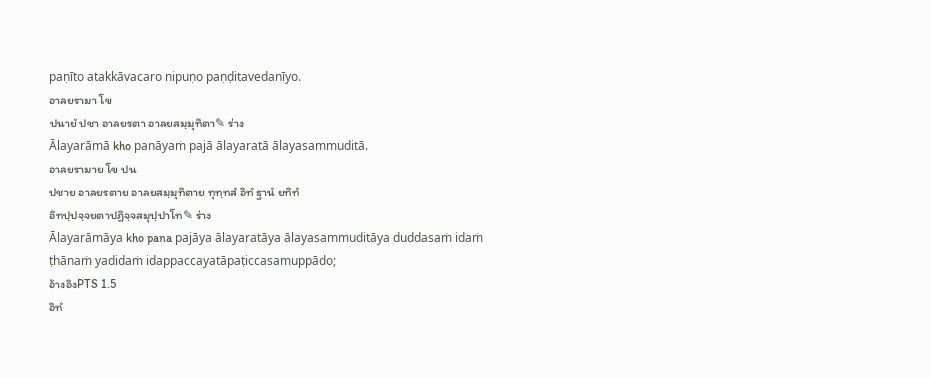paṇīto atakkāvacaro nipuṇo paṇḍitavedanīyo.
อาลยรามา โข
ปนายํ ปชา อาลยรตา อาลยสมฺมุทิตา✎ ร่าง
Ālayarāmā kho panāyaṁ pajā ālayaratā ālayasammuditā.
อาลยรามาย โข ปน
ปชาย อาลยรตาย อาลยสมฺมุทิตาย ทุทฺทสํ อิทํ ฐานํ ยทิทํ
อิทปฺปจฺจยตาปฏิจฺจสมุปฺปาโท✎ ร่าง
Ālayarāmāya kho pana pajāya ālayaratāya ālayasammuditāya duddasaṁ idaṁ ṭhānaṁ yadidaṁ idappaccayatāpaṭiccasamuppādo;
อ้างอิงPTS 1.5
อิทํ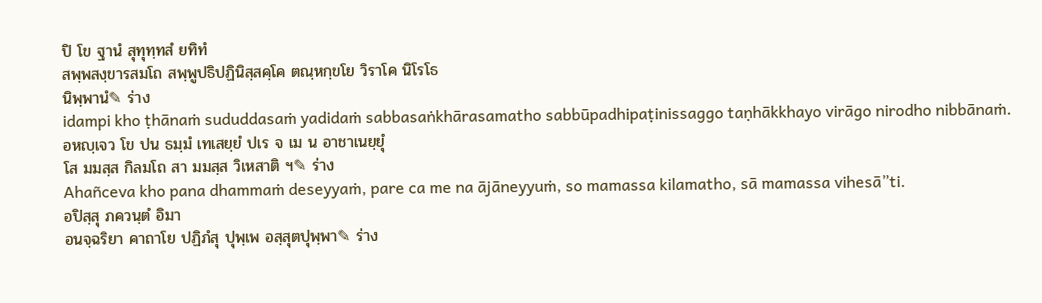ปิ โข ฐานํ สุทุทฺทสํ ยทิทํ
สพฺพสงฺขารสมโถ สพฺพูปธิปฏินิสฺสคฺโค ตณฺหกฺขโย วิราโค นิโรโธ
นิพฺพานํ✎ ร่าง
idampi kho ṭhānaṁ sududdasaṁ yadidaṁ sabbasaṅkhārasamatho sabbūpadhipaṭinissaggo taṇhākkhayo virāgo nirodho nibbānaṁ.
อหญฺเจว โข ปน ธมฺมํ เทเสยฺยํ ปเร จ เม น อาชาเนยฺยุํ
โส มมสฺส กิลมโถ สา มมสฺส วิเหสาติ ฯ✎ ร่าง
Ahañceva kho pana dhammaṁ deseyyaṁ, pare ca me na ājāneyyuṁ, so mamassa kilamatho, sā mamassa vihesā”ti.
อปิสฺสุ ภควนฺตํ อิมา
อนจฺฉริยา คาถาโย ปฏิภํสุ ปุพฺเพ อสฺสุตปุพฺพา✎ ร่าง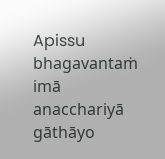Apissu bhagavantaṁ imā anacchariyā gāthāyo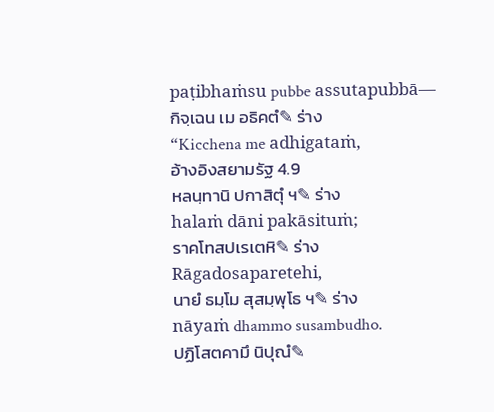paṭibhaṁsu pubbe assutapubbā—
กิจฺเฉน เม อธิคตํ✎ ร่าง
“Kicchena me adhigataṁ,
อ้างอิงสยามรัฐ 4.9
หลนฺทานิ ปกาสิตุํ ฯ✎ ร่าง
halaṁ dāni pakāsituṁ;
ราคโทสปเรเตหิ✎ ร่าง
Rāgadosaparetehi,
นายํ ธมฺโม สุสมฺพุโธ ฯ✎ ร่าง
nāyaṁ dhammo susambudho.
ปฏิโสตคามึ นิปุณํ✎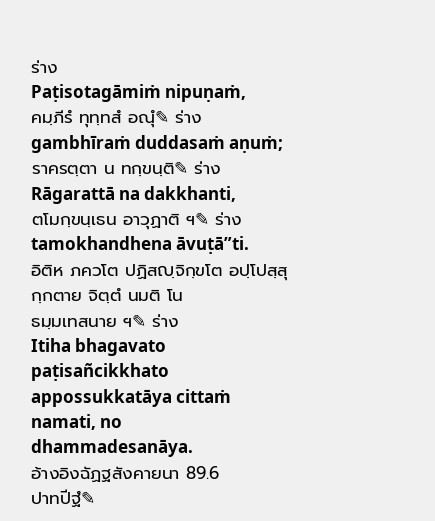ร่าง
Paṭisotagāmiṁ nipuṇaṁ,
คมฺภีรํ ทุทฺทสํ อณุํ✎ ร่าง
gambhīraṁ duddasaṁ aṇuṁ;
ราครตฺตา น ทกฺขนฺติ✎ ร่าง
Rāgarattā na dakkhanti,
ตโมกฺขนฺเธน อาวุฏาติ ฯ✎ ร่าง
tamokhandhena āvuṭā”ti.
อิติห ภควโต ปฏิสญฺจิกฺขโต อปฺโปสฺสุกฺกตาย จิตฺตํ นมติ โน
ธมฺมเทสนาย ฯ✎ ร่าง
Itiha bhagavato paṭisañcikkhato appossukkatāya cittaṁ namati, no dhammadesanāya.
อ้างอิงฉัฏฐสังคายนา 89.6
ปาทปีฐํ✎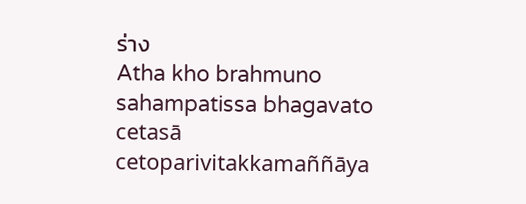ร่าง
Atha kho brahmuno sahampatissa bhagavato cetasā cetoparivitakkamaññāya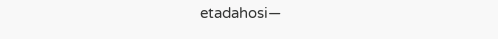etadahosi—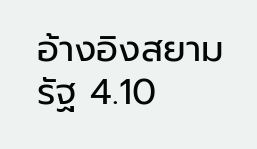อ้างอิงสยามรัฐ 4.10